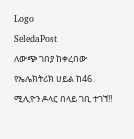Logo
SeledaPost
ለውጭ ገበያ ከቀረበው የኤሌክትሪክ ሀይል ከ46 ሚሊዮን ዶላር በላይ ገቢ ተገኘ‼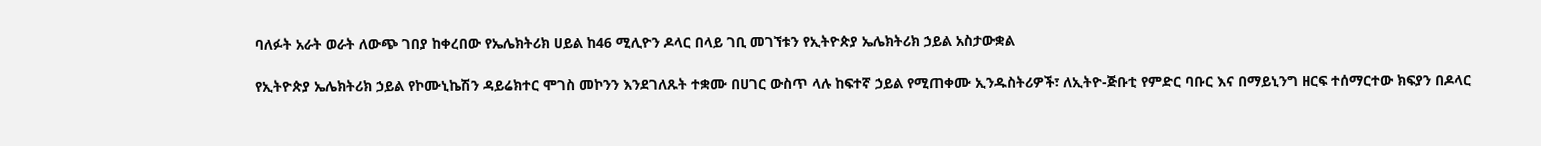ባለፉት አራት ወራት ለውጭ ገበያ ከቀረበው የኤሌክትሪክ ሀይል ከ46 ሚሊዮን ዶላር በላይ ገቢ መገኘቱን የኢትዮጵያ ኤሌክትሪክ ኃይል አስታውቋል

የኢትዮጵያ ኤሌክትሪክ ኃይል የኮሙኒኬሽን ዳይሬክተር ሞገስ መኮንን እንደገለጹት ተቋሙ በሀገር ውስጥ ላሉ ከፍተኛ ኃይል የሚጠቀሙ ኢንዱስትሪዎች፣ ለኢትዮ-ጅቡቲ የምድር ባቡር እና በማይኒንግ ዘርፍ ተሰማርተው ክፍያን በዶላር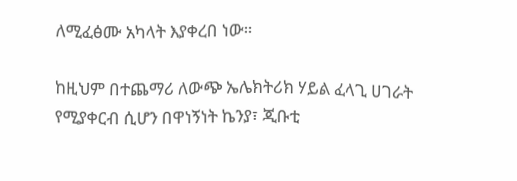ለሚፈፅሙ አካላት እያቀረበ ነው።

ከዚህም በተጨማሪ ለውጭ ኤሌክትሪክ ሃይል ፈላጊ ሀገራት የሚያቀርብ ሲሆን በዋነኝነት ኬንያ፣ ጂቡቲ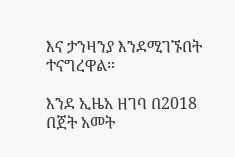እና ታንዛንያ እንደሚገኙበት ተናግረዋል።

እንደ ኢዜአ ዘገባ በ2018 በጀት አመት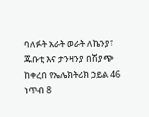ባለፉት አራት ወራት ለኬንያ፣ ጁቡቲ እና ታንዛንያ በሽያጭ ከቀረበ የኤሌክትሪክ ኃይል 46 ነጥብ 8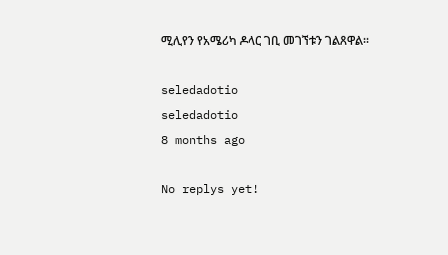ሚሊየን የአሜሪካ ዶላር ገቢ መገኘቱን ገልጸዋል፡፡

seledadotio
seledadotio
8 months ago

No replys yet!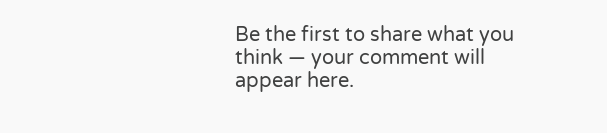Be the first to share what you think — your comment will appear here.